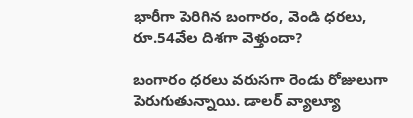భారీగా పెరిగిన బంగారం, వెండి ధరలు, రూ.54వేల దిశగా వెళ్తుందా?

బంగారం ధరలు వరుసగా రెండు రోజులుగా పెరుగుతున్నాయి. డాలర్ వ్యాల్యూ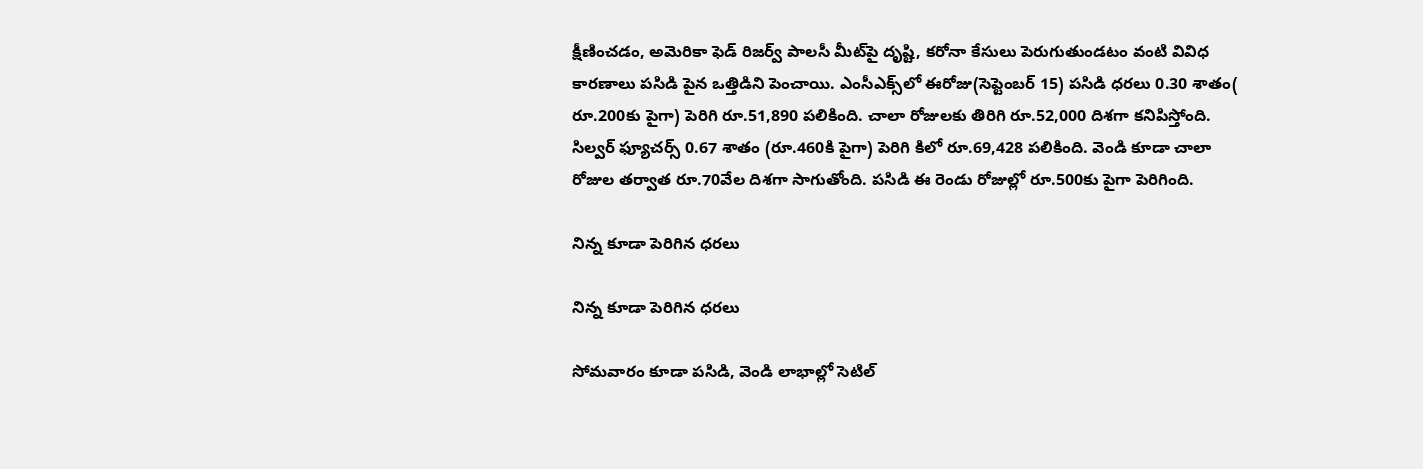క్షీణించడం, అమెరికా ఫెడ్ రిజర్వ్ పాలసీ మీట్‌పై దృష్టి, కరోనా కేసులు పెరుగుతుండటం వంటి వివిధ కారణాలు పసిడి పైన ఒత్తిడిని పెంచాయి. ఎంసీఎక్స్‌లో ఈరోజు(సెప్టెంబర్ 15) పసిడి ధరలు 0.30 శాతం( రూ.200కు పైగా) పెరిగి రూ.51,890 పలికింది. చాలా రోజులకు తిరిగి రూ.52,000 దిశగా కనిపిస్తోంది. సిల్వర్ ఫ్యూచర్స్ 0.67 శాతం (రూ.460కి పైగా) పెరిగి కిలో రూ.69,428 పలికింది. వెండి కూడా చాలా రోజుల తర్వాత రూ.70వేల దిశగా సాగుతోంది. పసిడి ఈ రెండు రోజుల్లో రూ.500కు పైగా పెరిగింది.

నిన్న కూడా పెరిగిన ధరలు

నిన్న కూడా పెరిగిన ధరలు

సోమవారం కూడా పసిడి, వెండి లాభాల్లో సెటిల్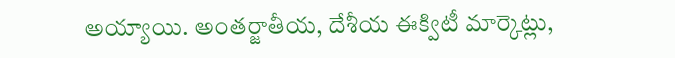అయ్యాయి. అంతర్జాతీయ, దేశీయ ఈక్విటీ మార్కెట్లు,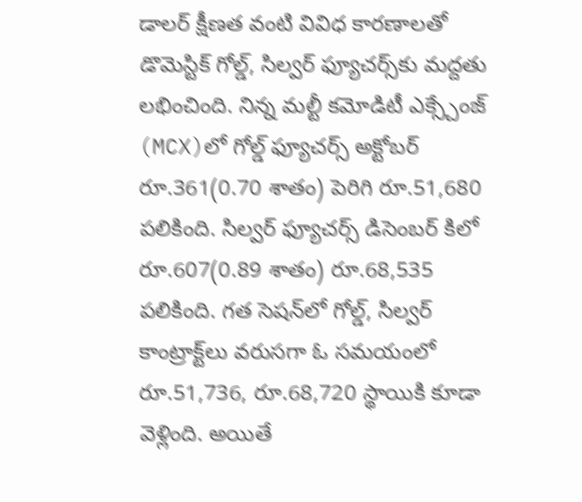డాలర్ క్షీణత వంటి వివిధ కారణాలతో డొమెస్టిక్ గోల్డ్, సిల్వర్ ఫ్యూచర్స్‌కు మద్దతు లభించింది. నిన్న మల్టీ కమోడిటీ ఎక్స్చేంజ్ (MCX)లో గోల్డ్ ఫ్యూచర్స్ అక్టోబర్ రూ.361(0.70 శాతం) పెరిగి రూ.51,680 పలికింది. సిల్వర్ ఫ్యూచర్స్ డిసెంబర్ కిలో రూ.607(0.89 శాతం) రూ.68,535 పలికింది. గత సెషన్‌లో గోల్డ్, సిల్వర్ కాంట్రాక్ట్‌లు వరుసగా ఓ సమయంలో రూ.51,736, రూ.68,720 స్థాయికి కూడా వెళ్లింది. అయితే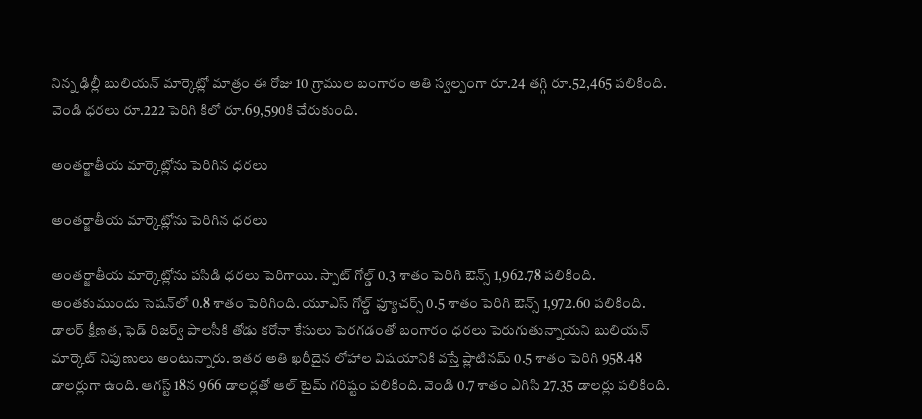నిన్న ఢిల్లీ బులియన్ మార్కెట్లో మాత్రం ఈ రోజు 10 గ్రాముల బంగారం అతి స్వల్పంగా రూ.24 తగ్గి రూ.52,465 పలికింది. వెండి ధరలు రూ.222 పెరిగి కిలో రూ.69,590కి చేరుకుంది.

అంతర్జాతీయ మార్కెట్లోను పెరిగిన ధరలు

అంతర్జాతీయ మార్కెట్లోను పెరిగిన ధరలు

అంతర్జాతీయ మార్కెట్లోను పసిడి ధరలు పెరిగాయి. స్పాట్ గోల్డ్ 0.3 శాతం పెరిగి ఔన్స్ 1,962.78 పలికింది. అంతకుముందు సెషన్‌లో 0.8 శాతం పెరిగింది. యూఎస్ గోల్డ్ ఫ్యూచర్స్ 0.5 శాతం పెరిగి ఔన్స్ 1,972.60 పలికింది. డాలర్ క్షీణత, ఫెడ్ రిజర్వ్ పాలసీకి తోడు కరోనా కేసులు పెరగడంతో బంగారం ధరలు పెరుగుతున్నాయని బులియన్ మార్కెట్ నిపుణులు అంటున్నారు. ఇతర అతి ఖరీదైన లోహాల విషయానికి వస్తే ప్లాటినమ్ 0.5 శాతం పెరిగి 958.48 డాలర్లుగా ఉంది. ఆగస్ట్ 18న 966 డాలర్లతో ఆల్ టైమ్ గరిష్టం పలికింది. వెండి 0.7 శాతం ఎగిసి 27.35 డాలర్లు పలికింది.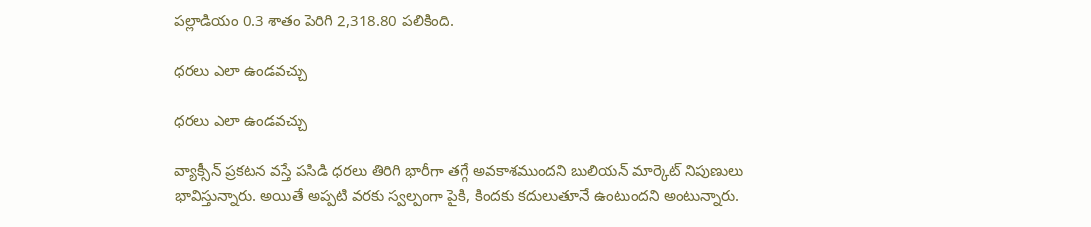పల్లాడియం 0.3 శాతం పెరిగి 2,318.80 పలికింది.

ధరలు ఎలా ఉండవచ్చు

ధరలు ఎలా ఉండవచ్చు

వ్యాక్సీన్ ప్రకటన వస్తే పసిడి ధరలు తిరిగి భారీగా తగ్గే అవకాశముందని బులియన్ మార్కెట్ నిపుణులు భావిస్తున్నారు. అయితే అప్పటి వరకు స్వల్పంగా పైకి, కిందకు కదులుతూనే ఉంటుందని అంటున్నారు.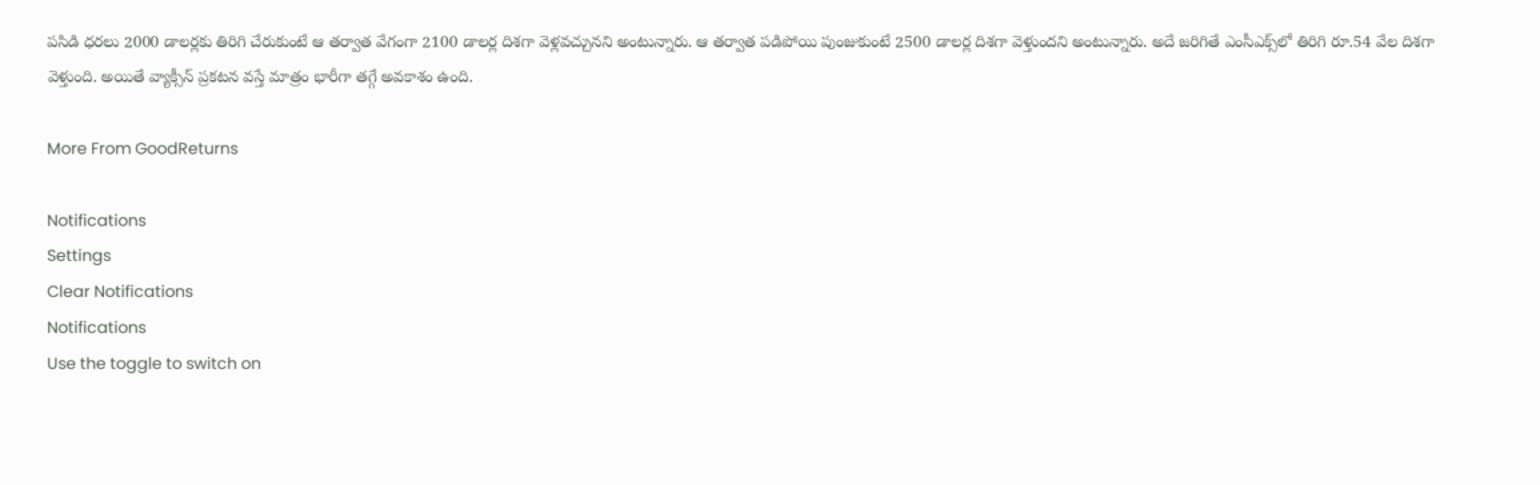పసిడి ధరలు 2000 డాలర్లకు తిరిగి చేరుకుంటే ఆ తర్వాత వేగంగా 2100 డాలర్ల దిశగా వెళ్లవచ్చునని అంటున్నారు. ఆ తర్వాత పడిపోయి పుంజుకుంటే 2500 డాలర్ల దిశగా వెళ్తుందని అంటున్నారు. అదే జరిగితే ఎంసీఎక్స్‌లో తిరిగి రూ.54 వేల దిశగా వెళ్తుంది. అయితే వ్యాక్సీన్ ప్రకటన వస్తే మాత్రం భారీగా తగ్గే అవకాశం ఉంది.

More From GoodReturns

Notifications
Settings
Clear Notifications
Notifications
Use the toggle to switch on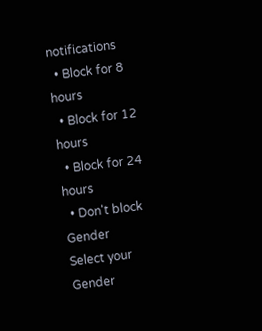notifications
  • Block for 8 hours
  • Block for 12 hours
  • Block for 24 hours
  • Don't block
Gender
Select your Gender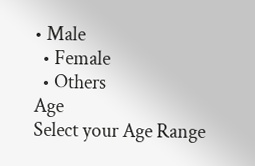• Male
  • Female
  • Others
Age
Select your Age Range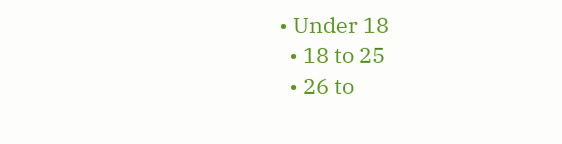• Under 18
  • 18 to 25
  • 26 to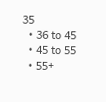35
  • 36 to 45
  • 45 to 55
  • 55+